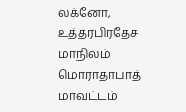லக்னோ, உத்தரபிரதேச மாநிலம் மொராதாபாத் மாவட்டம்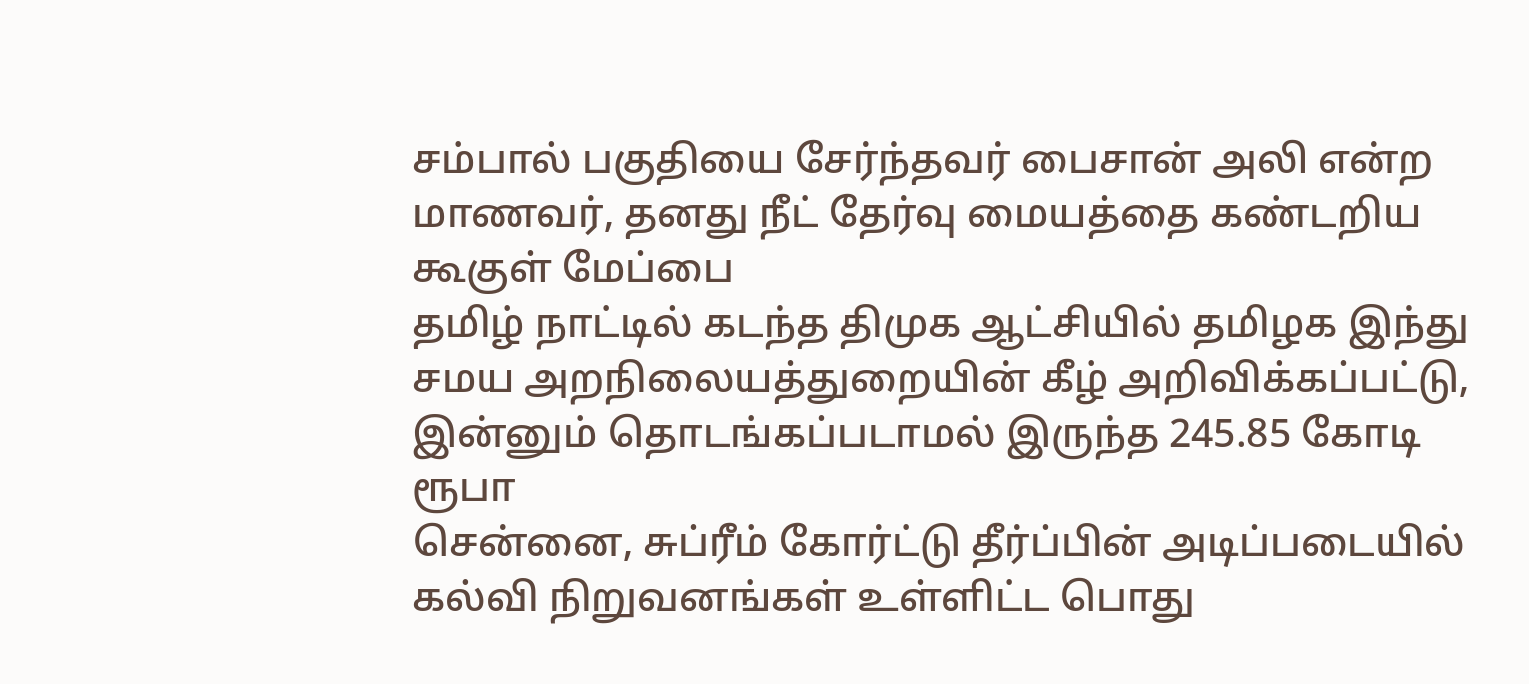சம்பால் பகுதியை சேர்ந்தவர் பைசான் அலி என்ற மாணவர், தனது நீட் தேர்வு மையத்தை கண்டறிய கூகுள் மேப்பை
தமிழ் நாட்டில் கடந்த திமுக ஆட்சியில் தமிழக இந்து சமய அறநிலையத்துறையின் கீழ் அறிவிக்கப்பட்டு, இன்னும் தொடங்கப்படாமல் இருந்த 245.85 கோடி ரூபா
சென்னை, சுப்ரீம் கோர்ட்டு தீர்ப்பின் அடிப்படையில் கல்வி நிறுவனங்கள் உள்ளிட்ட பொது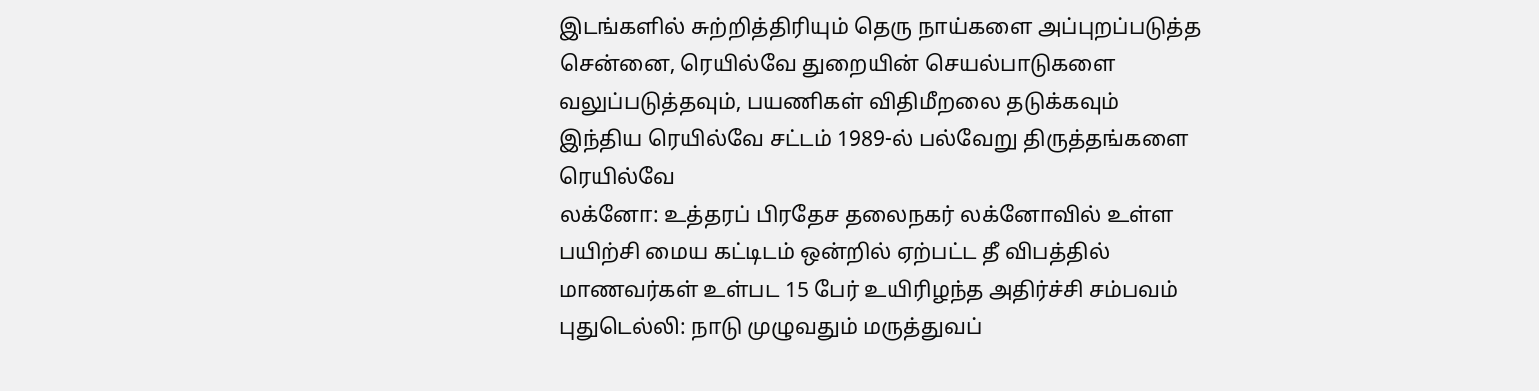இடங்களில் சுற்றித்திரியும் தெரு நாய்களை அப்புறப்படுத்த
சென்னை, ரெயில்வே துறையின் செயல்பாடுகளை வலுப்படுத்தவும், பயணிகள் விதிமீறலை தடுக்கவும் இந்திய ரெயில்வே சட்டம் 1989-ல் பல்வேறு திருத்தங்களை ரெயில்வே
லக்னோ: உத்தரப் பிரதேச தலைநகர் லக்னோவில் உள்ள பயிற்சி மைய கட்டிடம் ஒன்றில் ஏற்பட்ட தீ விபத்தில் மாணவர்கள் உள்பட 15 பேர் உயிரிழந்த அதிர்ச்சி சம்பவம்
புதுடெல்லி: நாடு முழுவதும் மருத்துவப்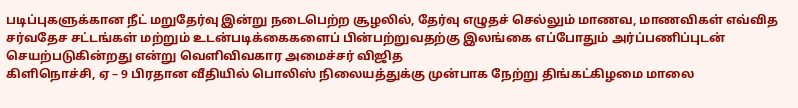படிப்புகளுக்கான நீட் மறுதேர்வு இன்று நடைபெற்ற சூழலில், தேர்வு எழுதச் செல்லும் மாணவ, மாணவிகள் எவ்வித
சர்வதேச சட்டங்கள் மற்றும் உடன்படிக்கைகளைப் பின்பற்றுவதற்கு இலங்கை எப்போதும் அர்ப்பணிப்புடன் செயற்படுகின்றது என்று வெளிவிவகார அமைச்சர் விஜித
கிளிநொச்சி, ஏ – 9 பிரதான வீதியில் பொலிஸ் நிலையத்துக்கு முன்பாக நேற்று திங்கட்கிழமை மாலை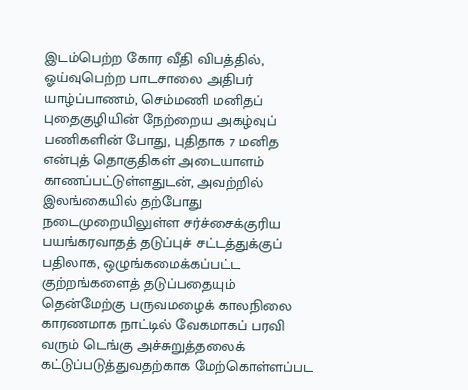இடம்பெற்ற கோர வீதி விபத்தில், ஓய்வுபெற்ற பாடசாலை அதிபர்
யாழ்ப்பாணம், செம்மணி மனிதப் புதைகுழியின் நேற்றைய அகழ்வுப் பணிகளின் போது, புதிதாக 7 மனித என்புத் தொகுதிகள் அடையாளம் காணப்பட்டுள்ளதுடன், அவற்றில்
இலங்கையில் தற்போது நடைமுறையிலுள்ள சர்ச்சைக்குரிய பயங்கரவாதத் தடுப்புச் சட்டத்துக்குப் பதிலாக, ஒழுங்கமைக்கப்பட்ட குற்றங்களைத் தடுப்பதையும்
தென்மேற்கு பருவமழைக் காலநிலை காரணமாக நாட்டில் வேகமாகப் பரவி வரும் டெங்கு அச்சுறுத்தலைக் கட்டுப்படுத்துவதற்காக மேற்கொள்ளப்பட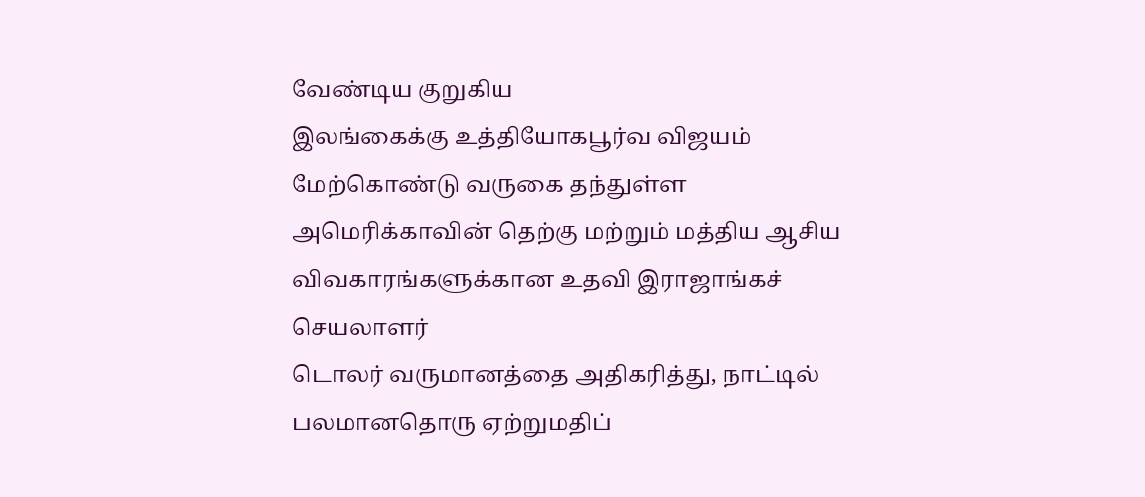வேண்டிய குறுகிய
இலங்கைக்கு உத்தியோகபூர்வ விஜயம் மேற்கொண்டு வருகை தந்துள்ள அமெரிக்காவின் தெற்கு மற்றும் மத்திய ஆசிய விவகாரங்களுக்கான உதவி இராஜாங்கச் செயலாளர்
டொலர் வருமானத்தை அதிகரித்து, நாட்டில் பலமானதொரு ஏற்றுமதிப்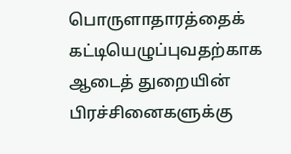பொருளாதாரத்தைக் கட்டியெழுப்புவதற்காக ஆடைத் துறையின் பிரச்சினைகளுக்கு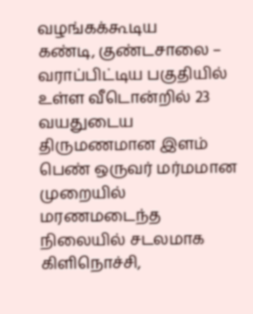வழங்கக்கூடிய
கண்டி, குண்டசாலை – வராப்பிட்டிய பகுதியில் உள்ள வீடொன்றில் 23 வயதுடைய திருமணமான இளம் பெண் ஒருவர் மர்மமான முறையில் மரணமடைந்த நிலையில் சடலமாக
கிளிநொச்சி,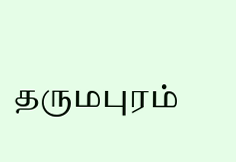தருமபுரம்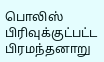பொலிஸ் பிரிவுக்குட்பட்ட பிரமந்தனாறு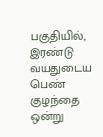பகுதியில், இரண்டு வயதுடைய பெண் குழந்தை ஒன்று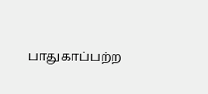பாதுகாப்பற்ற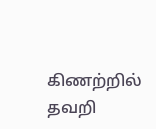கிணற்றில் தவறி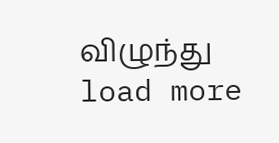விழுந்து
load more